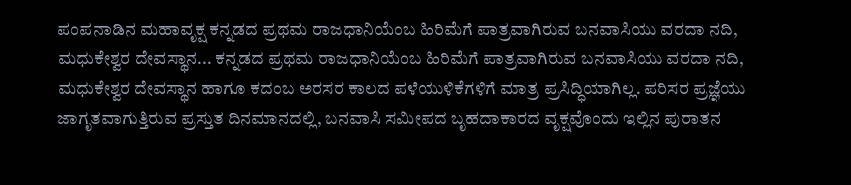ಪಂಪನಾಡಿನ ಮಹಾವೃಕ್ಷ ಕನ್ನಡದ ಪ್ರಥಮ ರಾಜಧಾನಿಯೆಂಬ ಹಿರಿಮೆಗೆ ಪಾತ್ರವಾಗಿರುವ ಬನವಾಸಿಯು ವರದಾ ನದಿ, ಮಧುಕೇಶ್ವರ ದೇವಸ್ಥಾನ... ಕನ್ನಡದ ಪ್ರಥಮ ರಾಜಧಾನಿಯೆಂಬ ಹಿರಿಮೆಗೆ ಪಾತ್ರವಾಗಿರುವ ಬನವಾಸಿಯು ವರದಾ ನದಿ, ಮಧುಕೇಶ್ವರ ದೇವಸ್ಥಾನ ಹಾಗೂ ಕದಂಬ ಅರಸರ ಕಾಲದ ಪಳೆಯುಳಿಕೆಗಳಿಗೆ ಮಾತ್ರ ಪ್ರಸಿದ್ಧಿಯಾಗಿಲ್ಲ. ಪರಿಸರ ಪ್ರಜ್ಞೆಯು ಜಾಗೃತವಾಗುತ್ತಿರುವ ಪ್ರಸ್ತುತ ದಿನಮಾನದಲ್ಲಿ, ಬನವಾಸಿ ಸಮೀಪದ ಬೃಹದಾಕಾರದ ವೃಕ್ಷವೊಂದು ಇಲ್ಲಿನ ಪುರಾತನ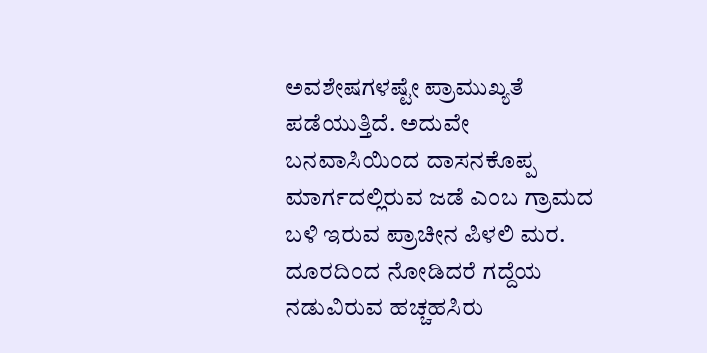ಅವಶೇಷಗಳಷ್ಟೇ ಪ್ರಾಮುಖ್ಯತೆ ಪಡೆಯುತ್ತಿದೆ. ಅದುವೇ ಬನವಾಸಿಯಿಂದ ದಾಸನಕೊಪ್ಪ ಮಾರ್ಗದಲ್ಲಿರುವ ಜಡೆ ಎಂಬ ಗ್ರಾಮದ ಬಳಿ ಇರುವ ಪ್ರಾಚೀನ ಪಿಳಲಿ ಮರ. ದೂರದಿಂದ ನೋಡಿದರೆ ಗದ್ದೆಯ ನಡುವಿರುವ ಹಚ್ಚಹಸಿರು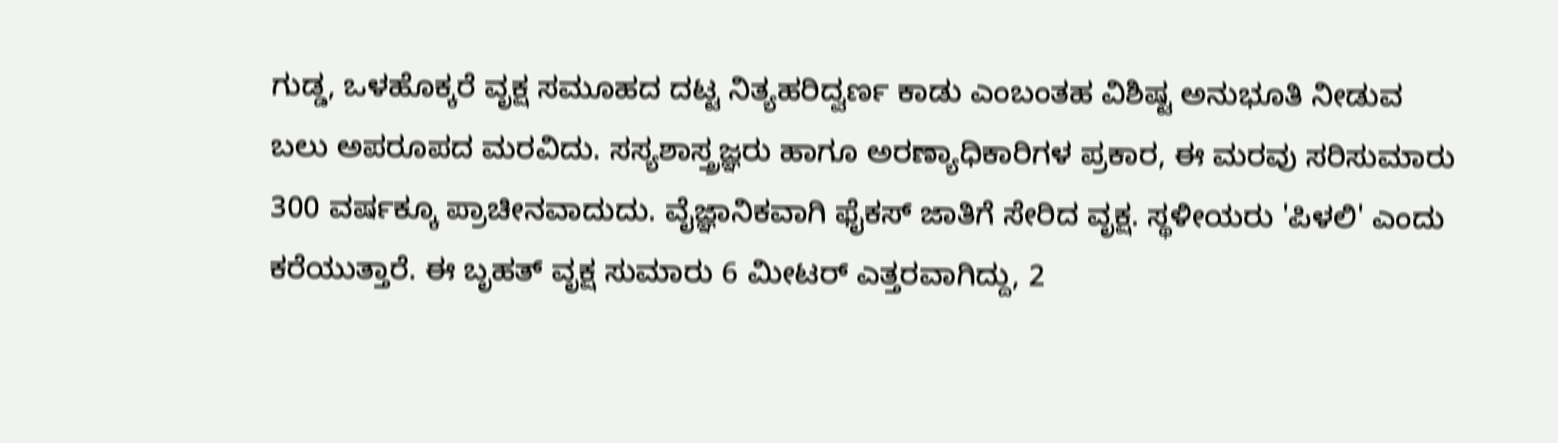ಗುಡ್ಡ, ಒಳಹೊಕ್ಕರೆ ವೃಕ್ಷ ಸಮೂಹದ ದಟ್ಟ ನಿತ್ಯಹರಿದ್ವರ್ಣ ಕಾಡು ಎಂಬಂತಹ ವಿಶಿಷ್ಟ ಅನುಭೂತಿ ನೀಡುವ ಬಲು ಅಪರೂಪದ ಮರವಿದು. ಸಸ್ಯಶಾಸ್ತ್ರಜ್ಞರು ಹಾಗೂ ಅರಣ್ಯಾಧಿಕಾರಿಗಳ ಪ್ರಕಾರ, ಈ ಮರವು ಸರಿಸುಮಾರು 300 ವರ್ಷಕ್ಕೂ ಪ್ರಾಚೀನವಾದುದು. ವೈಜ್ಞಾನಿಕವಾಗಿ ಫೈಕಸ್ ಜಾತಿಗೆ ಸೇರಿದ ವೃಕ್ಷ. ಸ್ಥಳೀಯರು 'ಪಿಳಲಿ' ಎಂದು ಕರೆಯುತ್ತಾರೆ. ಈ ಬೃಹತ್ ವೃಕ್ಷ ಸುಮಾರು 6 ಮೀಟರ್ ಎತ್ತರವಾಗಿದ್ದು, 2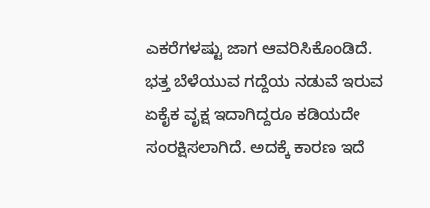ಎಕರೆಗಳಷ್ಟು ಜಾಗ ಆವರಿಸಿಕೊಂಡಿದೆ. ಭತ್ತ ಬೆಳೆಯುವ ಗದ್ದೆಯ ನಡುವೆ ಇರುವ ಏಕೈಕ ವೃಕ್ಷ ಇದಾಗಿದ್ದರೂ ಕಡಿಯದೇ ಸಂರಕ್ಷಿಸಲಾಗಿದೆ. ಅದಕ್ಕೆ ಕಾರಣ ಇದೆ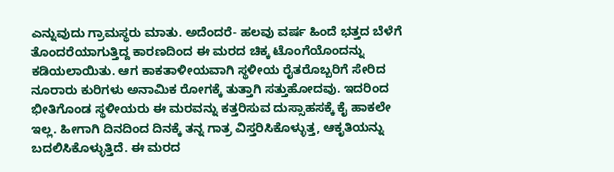ಎನ್ನುವುದು ಗ್ರಾಮಸ್ಥರು ಮಾತು. ಅದೆಂದರೆ- ಹಲವು ವರ್ಷ ಹಿಂದೆ ಭತ್ತದ ಬೆಳೆಗೆ ತೊಂದರೆಯಾಗುತ್ತಿದ್ದ ಕಾರಣದಿಂದ ಈ ಮರದ ಚಿಕ್ಕ ಟೊಂಗೆಯೊಂದನ್ನು ಕಡಿಯಲಾಯಿತು. ಆಗ ಕಾಕತಾಳೀಯವಾಗಿ ಸ್ಥಳೀಯ ರೈತರೊಬ್ಬರಿಗೆ ಸೇರಿದ ನೂರಾರು ಕುರಿಗಳು ಅನಾಮಿಕ ರೋಗಕ್ಕೆ ತುತ್ತಾಗಿ ಸತ್ತುಹೋದವು. ಇದರಿಂದ ಭೀತಿಗೊಂಡ ಸ್ಥಳೀಯರು ಈ ಮರವನ್ನು ಕತ್ತರಿಸುವ ದುಸ್ಸಾಹಸಕ್ಕೆ ಕೈ ಹಾಕಲೇ ಇಲ್ಲ. ಹೀಗಾಗಿ ದಿನದಿಂದ ದಿನಕ್ಕೆ ತನ್ನ ಗಾತ್ರ ವಿಸ್ತರಿಸಿಕೊಳ್ಳುತ್ತ, ಆಕೃತಿಯನ್ನು ಬದಲಿಸಿಕೊಳ್ಳುತ್ತಿದೆ. ಈ ಮರದ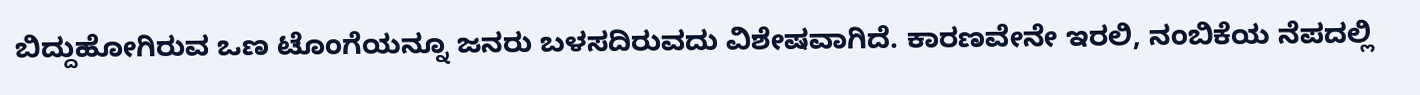ಬಿದ್ದುಹೋಗಿರುವ ಒಣ ಟೊಂಗೆಯನ್ನೂ ಜನರು ಬಳಸದಿರುವದು ವಿಶೇಷವಾಗಿದೆ. ಕಾರಣವೇನೇ ಇರಲಿ, ನಂಬಿಕೆಯ ನೆಪದಲ್ಲಿ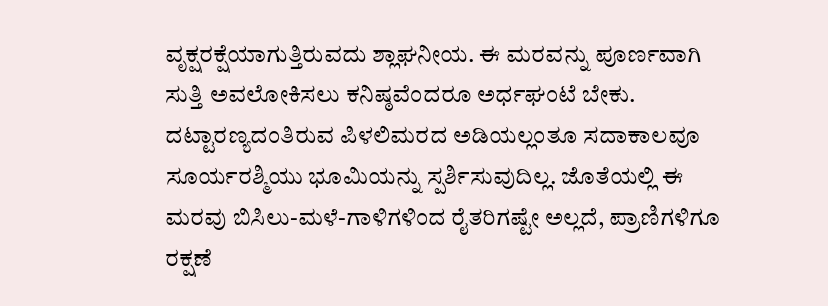ವೃಕ್ಷರಕ್ಷೆಯಾಗುತ್ತಿರುವದು ಶ್ಲಾಘನೀಯ. ಈ ಮರವನ್ನು ಪೂರ್ಣವಾಗಿ ಸುತ್ತಿ ಅವಲೋಕಿಸಲು ಕನಿಷ್ಠವೆಂದರೂ ಅರ್ಧಘಂಟೆ ಬೇಕು. ದಟ್ಟಾರಣ್ಯದಂತಿರುವ ಪಿಳಲಿಮರದ ಅಡಿಯಲ್ಲಂತೂ ಸದಾಕಾಲವೂ ಸೂರ್ಯರಶ್ಮಿಯು ಭೂಮಿಯನ್ನು ಸ್ಪರ್ಶಿಸುವುದಿಲ್ಲ. ಜೊತೆಯಲ್ಲಿ ಈ ಮರವು ಬಿಸಿಲು-ಮಳೆ-ಗಾಳಿಗಳಿಂದ ರೈತರಿಗಷ್ಟೇ ಅಲ್ಲದೆ, ಪ್ರಾಣಿಗಳಿಗೂ ರಕ್ಷಣೆ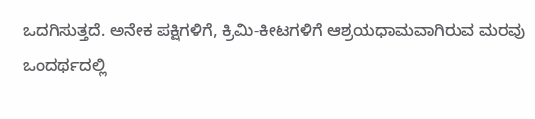ಒದಗಿಸುತ್ತದೆ. ಅನೇಕ ಪಕ್ಷಿಗಳಿಗೆ, ಕ್ರಿಮಿ-ಕೀಟಗಳಿಗೆ ಆಶ್ರಯಧಾಮವಾಗಿರುವ ಮರವು ಒಂದರ್ಥದಲ್ಲಿ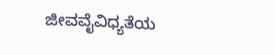ಜೀವವೈವಿಧ್ಯತೆಯ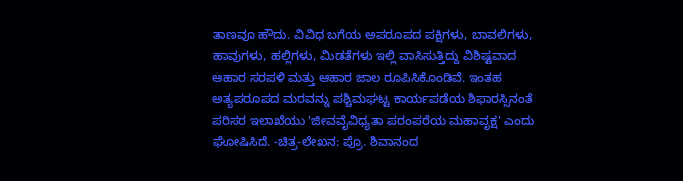ತಾಣವೂ ಹೌದು. ವಿವಿಧ ಬಗೆಯ ಅಪರೂಪದ ಪಕ್ಷಿಗಳು, ಬಾವಲಿಗಳು, ಹಾವುಗಳು, ಹಲ್ಲಿಗಳು, ಮಿಡತೆಗಳು ಇಲ್ಲಿ ವಾಸಿಸುತ್ತಿದ್ದು ವಿಶಿಷ್ಟವಾದ ಆಹಾರ ಸರಪಳಿ ಮತ್ತು ಆಹಾರ ಜಾಲ ರೂಪಿಸಿಕೊಂಡಿವೆ. ಇಂತಹ ಅತ್ಯಪರೂಪದ ಮರವನ್ನು ಪಶ್ಚಿಮಘಟ್ಟ ಕಾರ್ಯಪಡೆಯ ಶಿಫಾರಸ್ಸಿನಂತೆ ಪರಿಸರ ಇಲಾಖೆಯು 'ಜೀವವೈವಿಧ್ಯತಾ ಪರಂಪರೆಯ ಮಹಾವೃಕ್ಷ' ಎಂದು ಘೋಷಿಸಿದೆ. -ಚಿತ್ರ-ಲೇಖನ: ಪ್ರೊ. ಶಿವಾನಂದ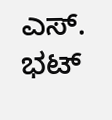ಎಸ್. ಭಟ್